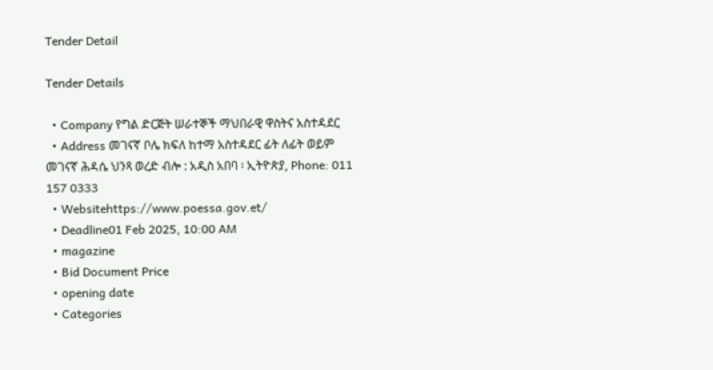Tender Detail

Tender Details

  • Company የግል ድርጅት ሠራተኞች ማህበራዊ ዋስትና አስተዳደር
  • Address መገናኛ ቦሌ ክፍለ ከተማ አስተዳደር ፊት ለፊት ወይም መገናኛ ሕዳሴ ህንጻ ወረድ ብሎ : አዲስ አበባ ፡ ኢትዮጵያ, Phone: 011 157 0333
  • Websitehttps://www.poessa.gov.et/
  • Deadline01 Feb 2025, 10:00 AM
  • magazine
  • Bid Document Price
  • opening date
  • Categories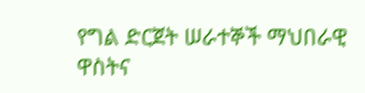የግል ድርጀት ሠራተኞች ማህበራዊ ዋስትና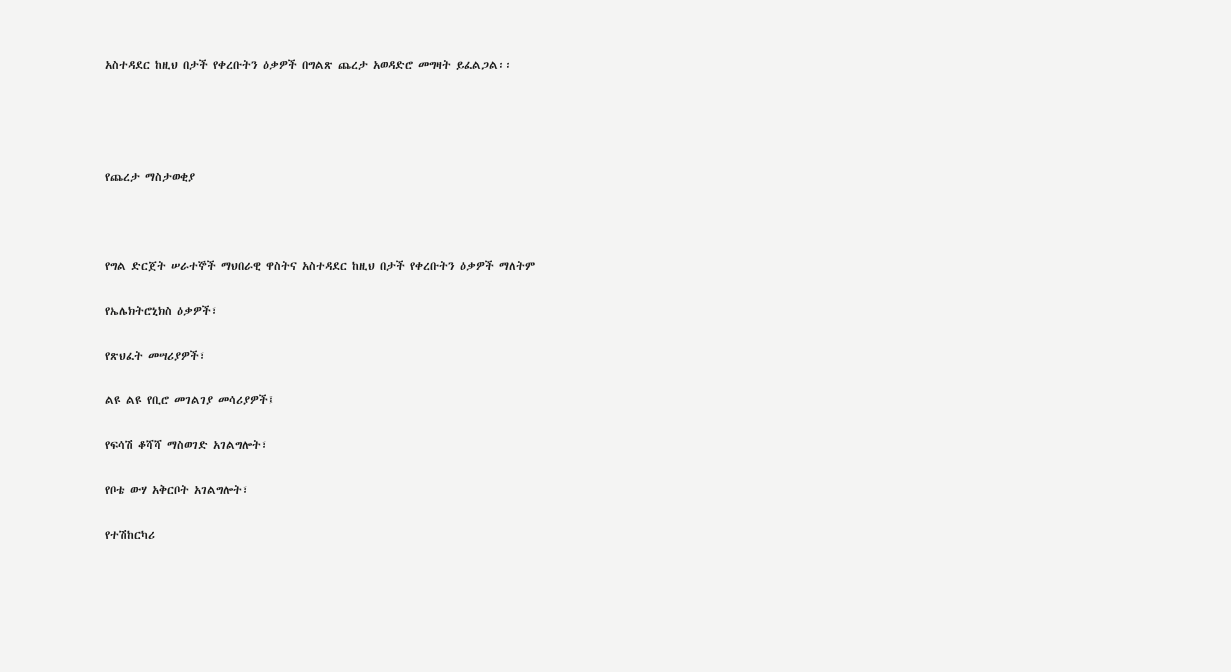አስተዳደር ከዚህ በታች የቀረቡትን ዕቃዎች በግልጽ ጨረታ አወዳድሮ መግዛት ይፈልጋል፡፡




የጨረታ ማስታወቂያ



የግል ድርጀት ሠራተኞች ማህበራዊ ዋስትና አስተዳደር ከዚህ በታች የቀረቡትን ዕቃዎች ማለትም

የኤሌክትሮኒክስ ዕቃዎች፣

የጽህፈት መሣሪያዎች፣

ልዩ ልዩ የቢሮ መገልገያ መሳሪያዎች፤

የፍሳሽ ቆሻሻ ማስወገድ አገልግሎት፣

የቦቴ ውሃ አቅርቦት አገልግሎት፣

የተሽከርካሪ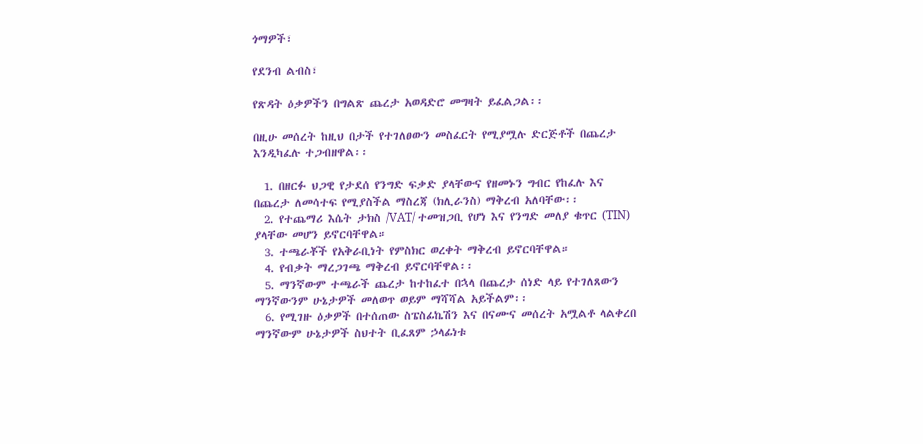ጎማዎች፣

የደንብ ልብስ፣

የጽዳት ዕቃዎችን በግልጽ ጨረታ አወዳድሮ መግዛት ይፈልጋል፡፡

በዚሁ መሰረት ከዚህ በታች የተገለፀውን መስፈርት የሚያሟሉ ድርጅቶች በጨረታ እንዲካፈሉ ተጋብዘዋል፡፡

  1. በዘርፉ ህጋዊ የታደሰ የንግድ ፍቃድ ያላቸውና የዘመኑን ግብር የከፈሉ እና በጨረታ ለመሳተፍ የሚያስችል ማስረጃ (ክሊራንስ) ማቅረብ አለባቸው፡፡
  2. የተጨማሪ እሴት ታክስ /VAT/ ተመዝጋቢ የሆነ እና የንግድ መለያ ቁጥር (TIN) ያላቸው መሆን ይኖርባቸዋል።
  3. ተጫራቾች የአቅራቢነት የምስክር ወረቀት ማቅረብ ይኖርባቸዋል።
  4. የብቃት ማረጋገጫ ማቅረብ ይኖርባቸዋል፡፡
  5. ማንኛውም ተጫራች ጨረታ ከተከፈተ በኋላ በጨረታ ሰነድ ላይ የተገለጸውን ማንኛውንም ሁኔታዎች መለወጥ ወይም ማሻሻል አይችልም፡፡
  6. የሚገዙ ዕቃዎች በተሰጠው ስፔስፊኬሽን እና በናሙና መሰረት አሟልቶ ላልቀረበ ማንኛውም ሁኔታዎች ስህተት ቢፈጸም ኃላፊነቱ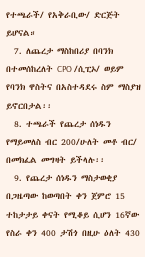የተጫራች/ የአቅራቢው/ ድርጅት ይሆናል።
  7. ለጨረታ ማስከበሪያ በባንክ በተመሰከረለት CPO /ሲፒኦ/ ወይም የባንክ ዋስትና በአስተዳደሩ ስም ማስያዝ ይኖርበታል፡፡
  8. ተጫራች የጨረታ ሰነዱን የማይመለስ ብር 200/ሁለት መቶ ብር/ በመክፈል መግዛት ይችላሉ፡፡
  9. የጨረታ ሰነዱን ማስታወቂያ በጋዜጣው ከወጣበት ቀን ጀምሮ 15 ተከታታይ ቀናት የሚቆይ ሲሆን 16ኛው የስራ ቀን 400 ታሽጎ በዚሁ ዕለት 430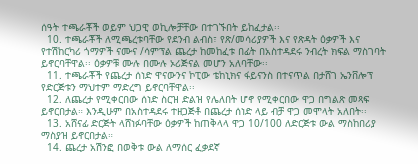ሰዓት ተጫራቾች ወይም ህጋዊ ወኪሎቻቸው በተገኙበት ይከፈታል፡፡
  10. ተጫራቾች ለሚጫረቱባቸው የደንብ ልብስ፣ የጽ/መሳሪያዎች እና የጽዳት ዕቃዎች እና የተሽከርካሪ ጎማዎች ናሙና /ሳምፕል ጨረታ ከመከፈቱ በፊት በአስተዳደሩ ንብረት ክፍል ማስገባት ይኖርባቸዋል፡፡ ዕቃዎቹ ሙሉ በሙሉ ኦሪጅናል መሆን አለባቸው፡፡
  11. ተጫራቾች የጨረታ ሰነድ ዋናውንና ኮፒው ቴከኒክና ፋይናንስ በተናጥል በታሸገ ኤንቨሎፕ የድርጅቱን ማህተም ማድረግ ይኖርባቸዋል፡፡
  12. ለጨረታ የሚቀርበው ሰነድ ስርዝ ድልዝ የሌለበት ሆኖ የሚቀርበው ዋጋ በግልጽ መጻፍ ይኖርበታል። እንዲሁም በአስተዳደሩ ተዘጋጅቶ በጨረታ ሰነድ ላይ ብቻ ዋጋ መሞላት አለበት፡፡
  13. አሸናፊ ድርጅት ላሸነፉባቸው ዕቃዎች ከጠቅላላ ዋጋ 10/100 ለድርጅቱ ውል ማስከበሪያ ማስያዝ ይኖርበታል።
  14. ጨረታ አሽንፎ በወቅቱ ውል ለማሰር ፈቃደኛ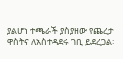ያልሆነ ተጫራች ያስያዘው የጨረታ ዋስትና ለአስተዳደሩ ገቢ ይደረጋል፡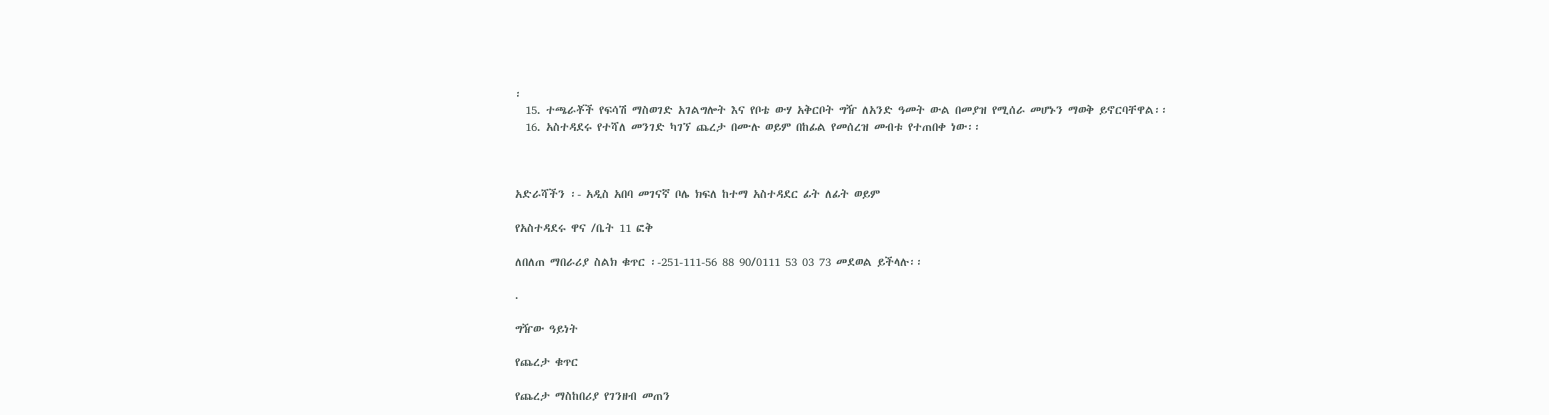፡
  15. ተጫራቾች የፍሳሽ ማስወገድ አገልግሎት እና የቦቴ ውሃ አቅርቦት ግዥ ለአንድ ዓመት ውል በመያዝ የሚሰራ መሆኑን ማወቅ ይኖርባቸዋል፡፡
  16. አስተዳደሩ የተሻለ መንገድ ካገኘ ጨረታ በሙሉ ወይም በከፊል የመሰረዝ መብቱ የተጠበቀ ነው፡፡



አድራሻችን ፡- አዲስ አበባ መገናኛ ቦሌ ክፍለ ከተማ አስተዳደር ፊት ለፊት ወይም

የአስተዳደሩ ዋና /ቤት 11 ፎቅ

ለበለጠ ማበራሪያ ስልክ ቁጥር ፡-251-111-56 88 90/0111 53 03 73 መደወል ይችላሉ፡፡

.

ግዥው ዓይነት

የጨረታ ቁጥር

የጨረታ ማስከበሪያ የገንዘብ መጠን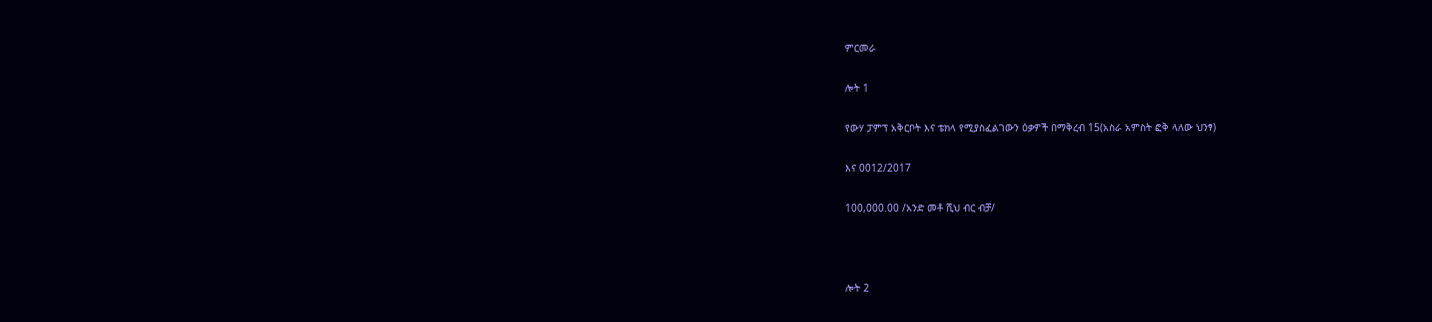ምርመራ

ሎት 1

የውሃ ፓምፕ አቅርቦት እና ቴክላ የሚያስፈልገውን ዕቃዎች በማቅረብ 15(አስራ አምስት ፎቅ ላለው ህንፃ)

እና 0012/2017

100,000.00 /አንድ መቶ ሺህ ብር ብቻ/



ሎት 2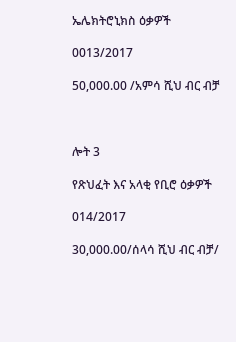ኤሌክትሮኒክስ ዕቃዎች

0013/2017

50,000.00 /አምሳ ሺህ ብር ብቻ



ሎት 3

የጽህፈት እና አላቂ የቢሮ ዕቃዎች

014/2017

30,000.00/ሰላሳ ሺህ ብር ብቻ/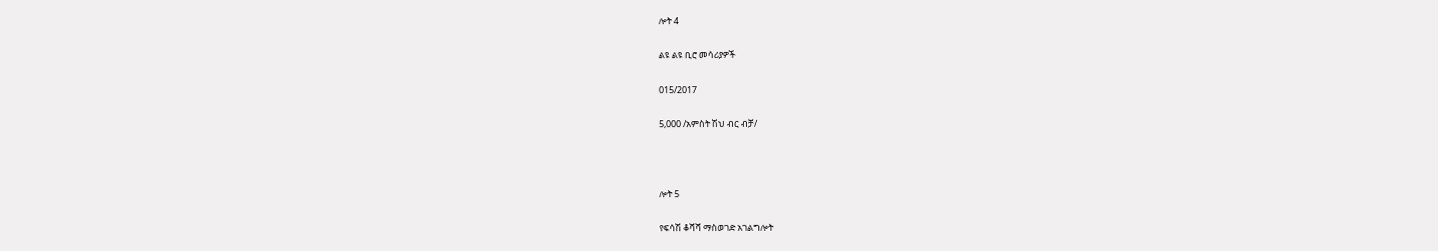ሎት 4

ልዩ ልዩ ቢሮ መሳሪያዎች

015/2017

5,000 /አምስት ሽህ ብር ብቻ/



ሎት 5

የፍሳሽ ቆሻሻ ማስወገድ አገልግሎት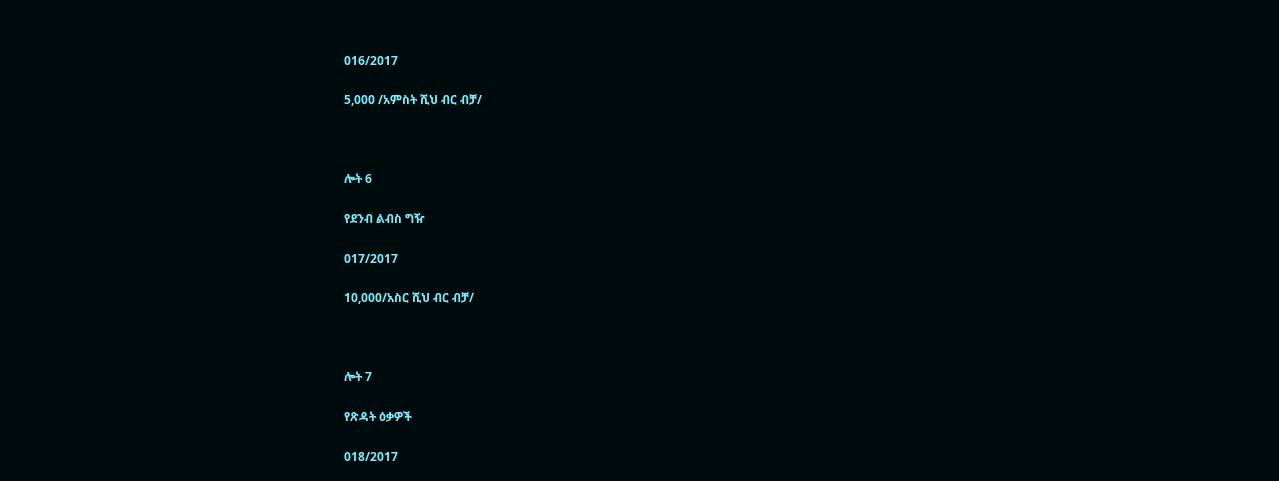016/2017

5,000 /አምስት ሺህ ብር ብቻ/



ሎት 6

የደንብ ልብስ ግዥ

017/2017

10,000/አስር ሺህ ብር ብቻ/



ሎት 7

የጽዳት ዕቃዎች

018/2017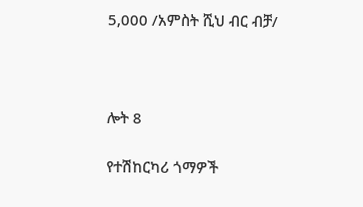5,000 /አምስት ሺህ ብር ብቻ/



ሎት 8

የተሽከርካሪ ጎማዎች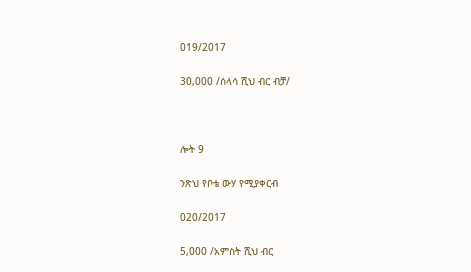019/2017

30,000 /ሰላሳ ሺህ ብር ብቻ/



ሎት 9

ንጽህ የቦቴ ውሃ የሚያቀርብ

020/2017

5,000 /አምስት ሺህ ብር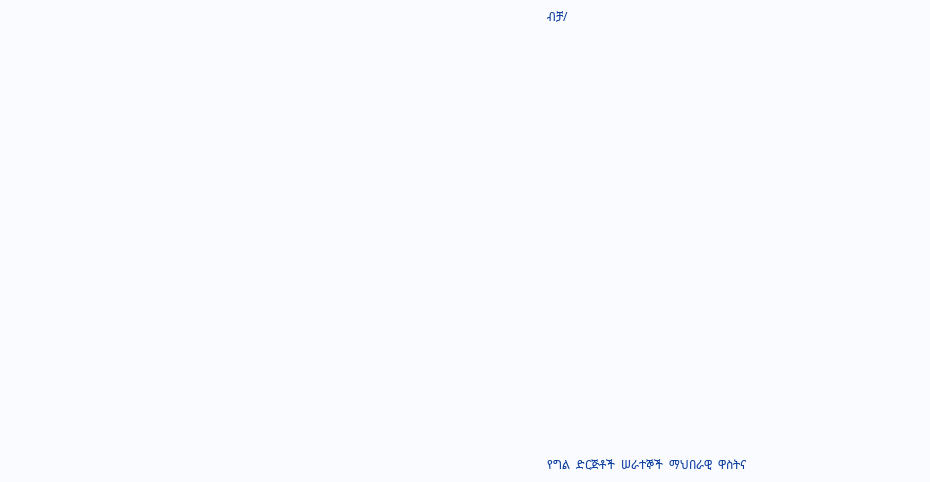ብቻ/





















የግል  ድርጅቶች  ሠራተኞች  ማህበራዊ  ዋስትና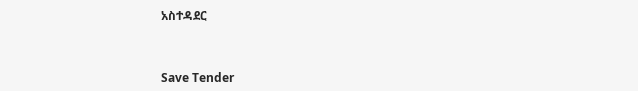አስተዳደር



Save Tender